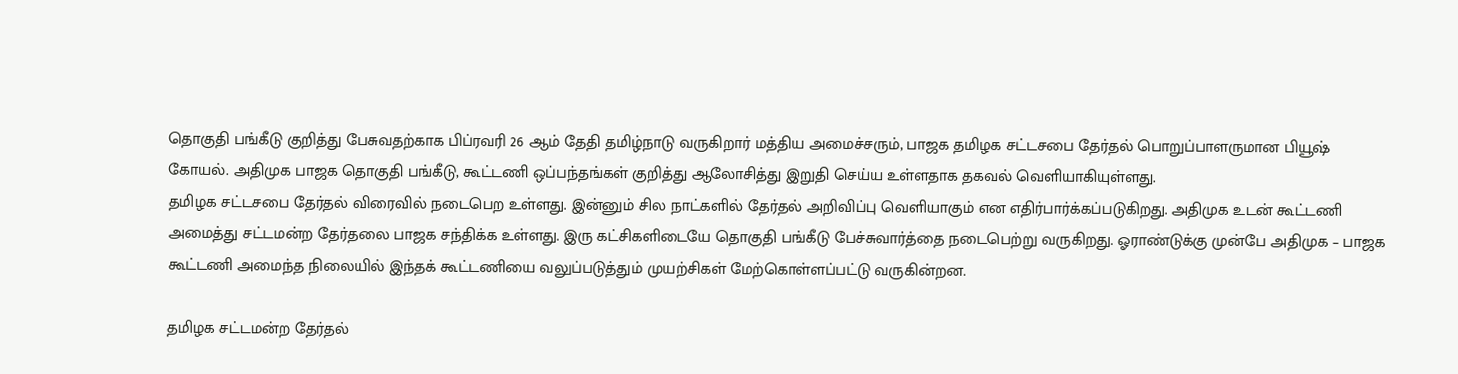தொகுதி பங்கீடு குறித்து பேசுவதற்காக பிப்ரவரி 26 ஆம் தேதி தமிழ்நாடு வருகிறார் மத்திய அமைச்சரும், பாஜக தமிழக சட்டசபை தேர்தல் பொறுப்பாளருமான பியூஷ் கோயல். அதிமுக பாஜக தொகுதி பங்கீடு, கூட்டணி ஒப்பந்தங்கள் குறித்து ஆலோசித்து இறுதி செய்ய உள்ளதாக தகவல் வெளியாகியுள்ளது.
தமிழக சட்டசபை தேர்தல் விரைவில் நடைபெற உள்ளது. இன்னும் சில நாட்களில் தேர்தல் அறிவிப்பு வெளியாகும் என எதிர்பார்க்கப்படுகிறது. அதிமுக உடன் கூட்டணி அமைத்து சட்டமன்ற தேர்தலை பாஜக சந்திக்க உள்ளது. இரு கட்சிகளிடையே தொகுதி பங்கீடு பேச்சுவார்த்தை நடைபெற்று வருகிறது. ஓராண்டுக்கு முன்பே அதிமுக – பாஜக கூட்டணி அமைந்த நிலையில் இந்தக் கூட்டணியை வலுப்படுத்தும் முயற்சிகள் மேற்கொள்ளப்பட்டு வருகின்றன.

தமிழக சட்டமன்ற தேர்தல்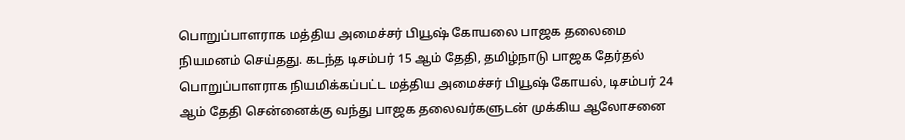பொறுப்பாளராக மத்திய அமைச்சர் பியூஷ் கோயலை பாஜக தலைமை நியமனம் செய்தது. கடந்த டிசம்பர் 15 ஆம் தேதி, தமிழ்நாடு பாஜக தேர்தல் பொறுப்பாளராக நியமிக்கப்பட்ட மத்திய அமைச்சர் பியூஷ் கோயல், டிசம்பர் 24 ஆம் தேதி சென்னைக்கு வந்து பாஜக தலைவர்களுடன் முக்கிய ஆலோசனை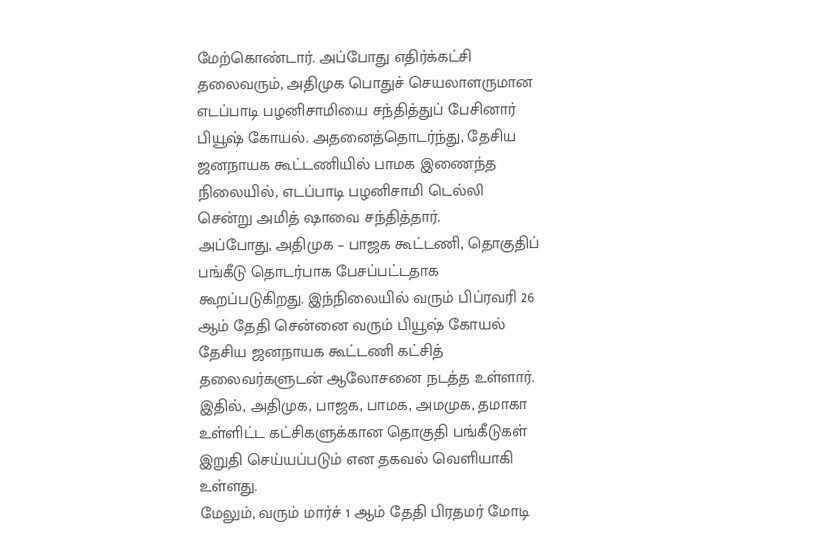மேற்கொண்டார். அப்போது எதிர்க்கட்சி தலைவரும், அதிமுக பொதுச் செயலாளருமான எடப்பாடி பழனிசாமியை சந்தித்துப் பேசினார் பியூஷ் கோயல். அதனைத்தொடர்ந்து, தேசிய ஜனநாயக கூட்டணியில் பாமக இணைந்த நிலையில், எடப்பாடி பழனிசாமி டெல்லி சென்று அமித் ஷாவை சந்தித்தார்.
அப்போது, அதிமுக – பாஜக கூட்டணி, தொகுதிப் பங்கீடு தொடர்பாக பேசப்பட்டதாக கூறப்படுகிறது. இந்நிலையில் வரும் பிப்ரவரி 26 ஆம் தேதி சென்னை வரும் பியூஷ் கோயல் தேசிய ஜனநாயக கூட்டணி கட்சித் தலைவர்களுடன் ஆலோசனை நடத்த உள்ளார். இதில், அதிமுக, பாஜக, பாமக, அமமுக, தமாகா உள்ளிட்ட கட்சிகளுக்கான தொகுதி பங்கீடுகள் இறுதி செய்யப்படும் என தகவல் வெளியாகி உள்ளது.
மேலும், வரும் மார்ச் 1 ஆம் தேதி பிரதமர் மோடி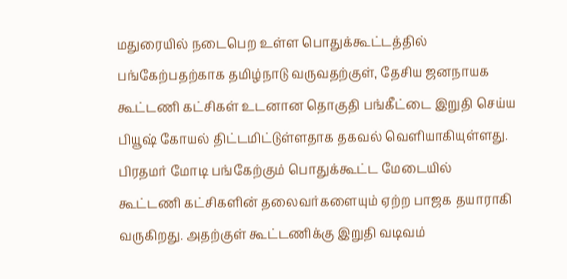மதுரையில் நடைபெற உள்ள பொதுக்கூட்டத்தில் பங்கேற்பதற்காக தமிழ்நாடு வருவதற்குள், தேசிய ஜனநாயக கூட்டணி கட்சிகள் உடனான தொகுதி பங்கீட்டை இறுதி செய்ய பியூஷ் கோயல் திட்டமிட்டுள்ளதாக தகவல் வெளியாகியுள்ளது. பிரதமர் மோடி பங்கேற்கும் பொதுக்கூட்ட மேடையில் கூட்டணி கட்சிகளின் தலைவர்களையும் ஏற்ற பாஜக தயாராகி வருகிறது. அதற்குள் கூட்டணிக்கு இறுதி வடிவம்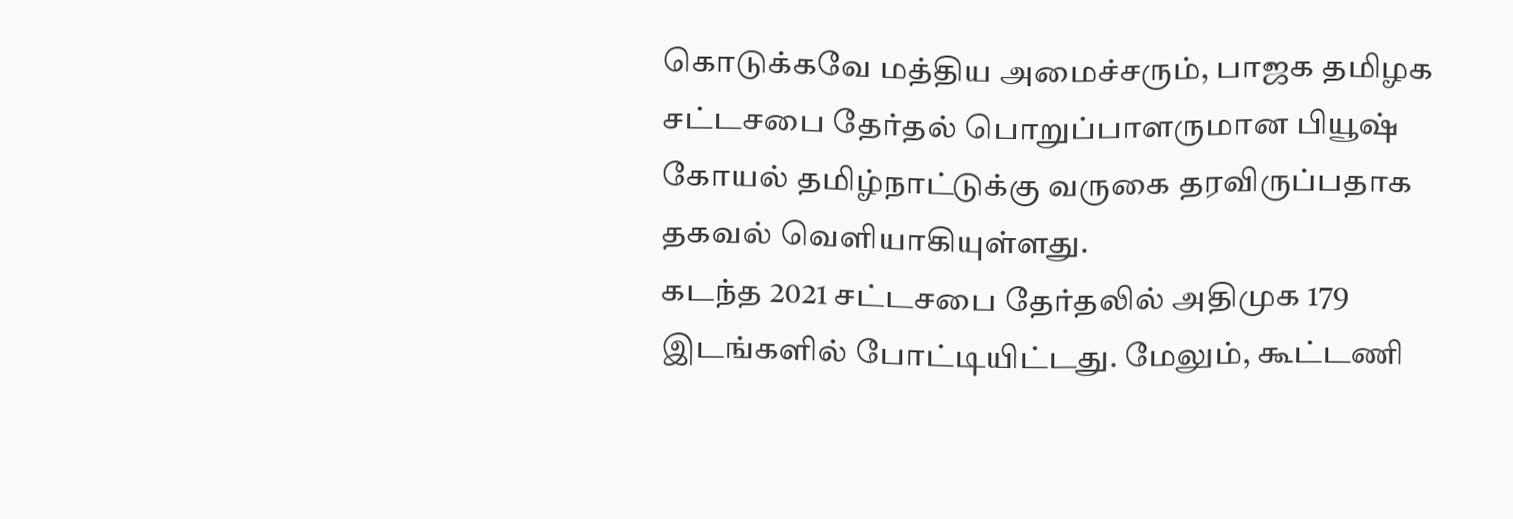கொடுக்கவே மத்திய அமைச்சரும், பாஜக தமிழக சட்டசபை தேர்தல் பொறுப்பாளருமான பியூஷ் கோயல் தமிழ்நாட்டுக்கு வருகை தரவிருப்பதாக தகவல் வெளியாகியுள்ளது.
கடந்த 2021 சட்டசபை தேர்தலில் அதிமுக 179 இடங்களில் போட்டியிட்டது. மேலும், கூட்டணி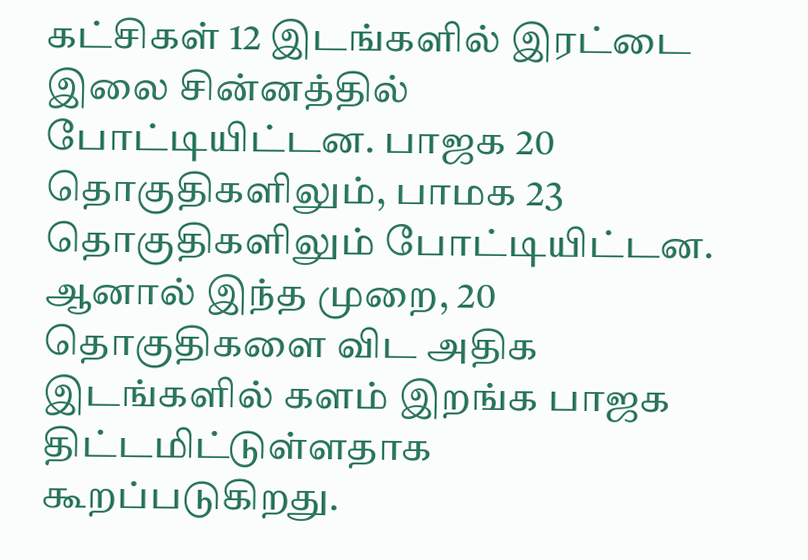கட்சிகள் 12 இடங்களில் இரட்டை இலை சின்னத்தில் போட்டியிட்டன. பாஜக 20 தொகுதிகளிலும், பாமக 23 தொகுதிகளிலும் போட்டியிட்டன. ஆனால் இந்த முறை, 20 தொகுதிகளை விட அதிக இடங்களில் களம் இறங்க பாஜக திட்டமிட்டுள்ளதாக கூறப்படுகிறது.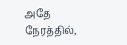அதே நேரத்தில்,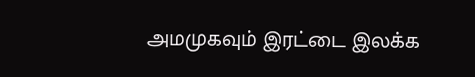அமமுகவும் இரட்டை இலக்க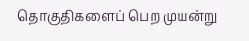தொகுதிகளைப் பெற முயன்று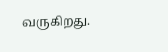வருகிறது.